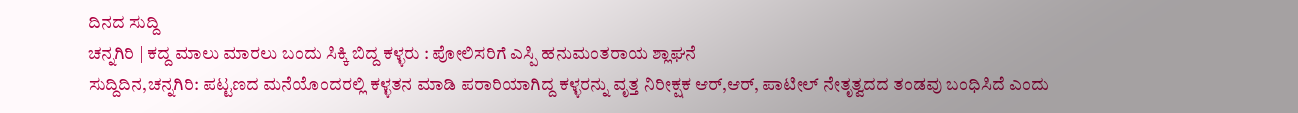ದಿನದ ಸುದ್ದಿ
ಚನ್ನಗಿರಿ | ಕದ್ದ ಮಾಲು ಮಾರಲು ಬಂದು ಸಿಕ್ಕಿ ಬಿದ್ದ ಕಳ್ಳರು : ಪೋಲಿಸರಿಗೆ ಎಸ್ಪಿ ಹನುಮಂತರಾಯ ಶ್ಲಾಘನೆ
ಸುದ್ದಿದಿನ,ಚನ್ನಗಿರಿ: ಪಟ್ಟಣದ ಮನೆಯೊಂದರಲ್ಲಿ ಕಳ್ಳತನ ಮಾಡಿ ಪರಾರಿಯಾಗಿದ್ದ ಕಳ್ಳರನ್ನು ವೃತ್ತ ನಿರೀಕ್ಷಕ ಆರ್,ಆರ್, ಪಾಟೀಲ್ ನೇತೃತ್ವದದ ತಂಡವು ಬಂಧಿಸಿದೆ ಎಂದು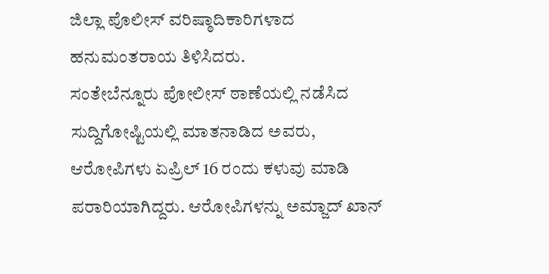ಜಿಲ್ಲಾ ಪೊಲೀಸ್ ವರಿಷ್ಠಾದಿಕಾರಿಗಳಾದ ಹನುಮಂತರಾಯ ತಿಳಿಸಿದರು.
ಸಂತೇಬೆನ್ನೂರು ಪೋಲೀಸ್ ಠಾಣೆಯಲ್ಲಿ ನಡೆಸಿದ ಸುದ್ದಿಗೋಷ್ಟಿಯಲ್ಲಿ ಮಾತನಾಡಿದ ಅವರು, ಆರೋಪಿಗಳು ಏಪ್ರಿಲ್ 16 ರಂದು ಕಳುವು ಮಾಡಿ ಪರಾರಿಯಾಗಿದ್ದರು. ಆರೋಪಿಗಳನ್ನು ಅಮ್ಜಾದ್ ಖಾನ್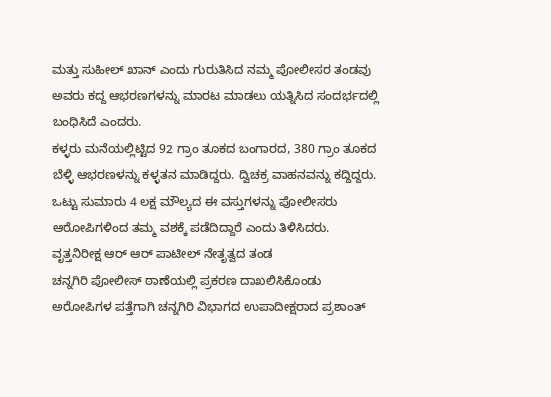ಮತ್ತು ಸುಹೀಲ್ ಖಾನ್ ಎಂದು ಗುರುತಿಸಿದ ನಮ್ಮ ಪೋಲೀಸರ ತಂಡವು ಅವರು ಕದ್ದ ಆಭರಣಗಳನ್ನು ಮಾರಟ ಮಾಡಲು ಯತ್ನಿಸಿದ ಸಂದರ್ಭದಲ್ಲಿ ಬಂಧಿಸಿದೆ ಎಂದರು.
ಕಳ್ಳರು ಮನೆಯಲ್ಲಿಟ್ಟಿದ 92 ಗ್ರಾಂ ತೂಕದ ಬಂಗಾರದ, 380 ಗ್ರಾಂ ತೂಕದ ಬೆಳ್ಳಿ ಆಭರಣಳನ್ನು ಕಳ್ಳತನ ಮಾಡಿದ್ದರು. ದ್ವಿಚಕ್ರ ವಾಹನವನ್ನು ಕದ್ದಿದ್ದರು. ಒಟ್ಟು ಸುಮಾರು 4 ಲಕ್ಷ ಮೌಲ್ಯದ ಈ ವಸ್ತುಗಳನ್ನು ಪೋಲೀಸರು ಆರೋಪಿಗಳಿಂದ ತಮ್ಮ ವಶಕ್ಕೆ ಪಡೆದಿದ್ದಾರೆ ಎಂದು ತಿಳಿಸಿದರು.
ವೃತ್ತನಿರೀಕ್ಷ ಆರ್ ಆರ್ ಪಾಟೀಲ್ ನೇತೃತ್ವದ ತಂಡ
ಚನ್ನಗಿರಿ ಪೋಲೀಸ್ ಠಾಣೆಯಲ್ಲಿ ಪ್ರಕರಣ ದಾಖಲಿಸಿಕೊಂಡು ಅರೋಪಿಗಳ ಪತ್ತೆಗಾಗಿ ಚನ್ನಗಿರಿ ವಿಭಾಗದ ಉಪಾದೀಕ್ಷರಾದ ಪ್ರಶಾಂತ್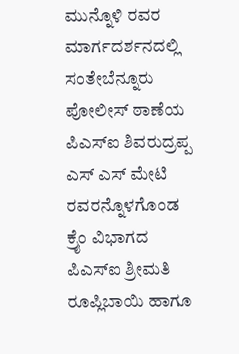ಮುನ್ನೊಳಿ ರವರ ಮಾರ್ಗದರ್ಶನದಲ್ಲಿ ಸಂತೇಬೆನ್ನೂರು ಪೋಲೀಸ್ ಠಾಣೆಯ ಪಿಎಸ್ಐ ಶಿವರುದ್ರಪ್ಪ ಎಸ್ ಎಸ್ ಮೇಟಿ ರವರನ್ನೊಳಗೊಂಡ ಕ್ರೈಂ ವಿಭಾಗದ ಪಿಎಸ್ಐ ಶ್ರೀಮತಿ ರೂಪ್ಲಿಬಾಯಿ ಹಾಗೂ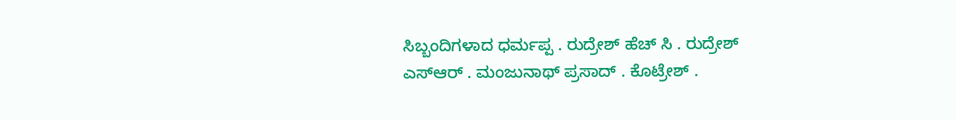ಸಿಬ್ಬಂದಿಗಳಾದ ಧರ್ಮಪ್ಪ . ರುದ್ರೇಶ್ ಹೆಚ್ ಸಿ . ರುದ್ರೇಶ್ ಎಸ್ಆರ್ . ಮಂಜುನಾಥ್ ಪ್ರಸಾದ್ . ಕೊಟ್ರೇಶ್ .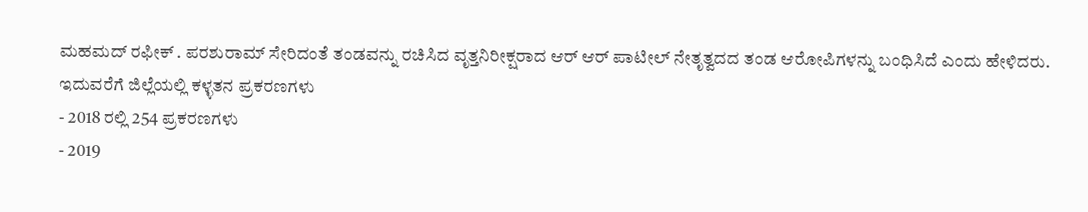ಮಹಮದ್ ರಫೀಕ್ . ಪರಶುರಾಮ್ ಸೇರಿದಂತೆ ತಂಡವನ್ನು ರಚಿಸಿದ ವೃತ್ತನಿರೀಕ್ಷರಾದ ಆರ್ ಆರ್ ಪಾಟೀಲ್ ನೇತೃತ್ವದದ ತಂಡ ಆರೋಪಿಗಳನ್ನು ಬಂಧಿಸಿದೆ ಎಂದು ಹೇಳಿದರು.
ಇದುವರೆಗೆ ಜಿಲ್ಲೆಯಲ್ಲಿ ಕಳ್ಳತನ ಪ್ರಕರಣಗಳು
- 2018 ರಲ್ಲಿ 254 ಪ್ರಕರಣಗಳು
- 2019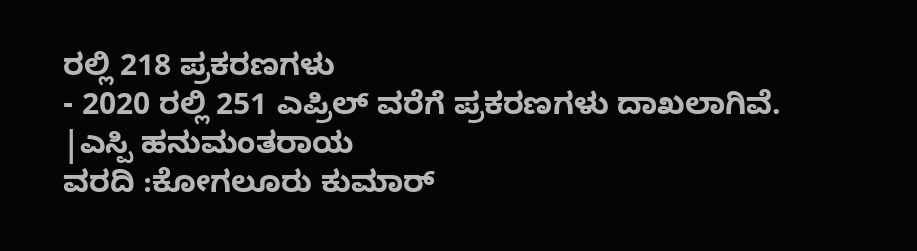ರಲ್ಲಿ 218 ಪ್ರಕರಣಗಳು
- 2020 ರಲ್ಲಿ 251 ಎಪ್ರಿಲ್ ವರೆಗೆ ಪ್ರಕರಣಗಳು ದಾಖಲಾಗಿವೆ.
|ಎಸ್ಪಿ ಹನುಮಂತರಾಯ
ವರದಿ :ಕೋಗಲೂರು ಕುಮಾರ್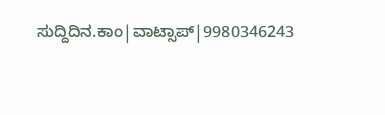ಸುದ್ದಿದಿನ.ಕಾಂ|ವಾಟ್ಸಾಪ್|9980346243